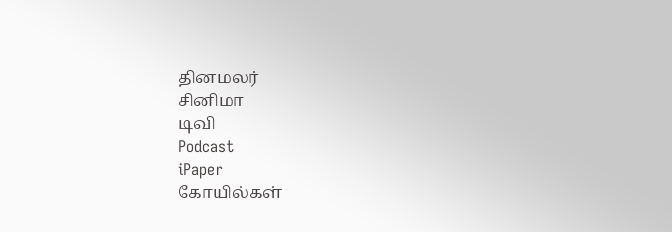தினமலர்
சினிமா
டிவி
Podcast
iPaper
கோயில்கள்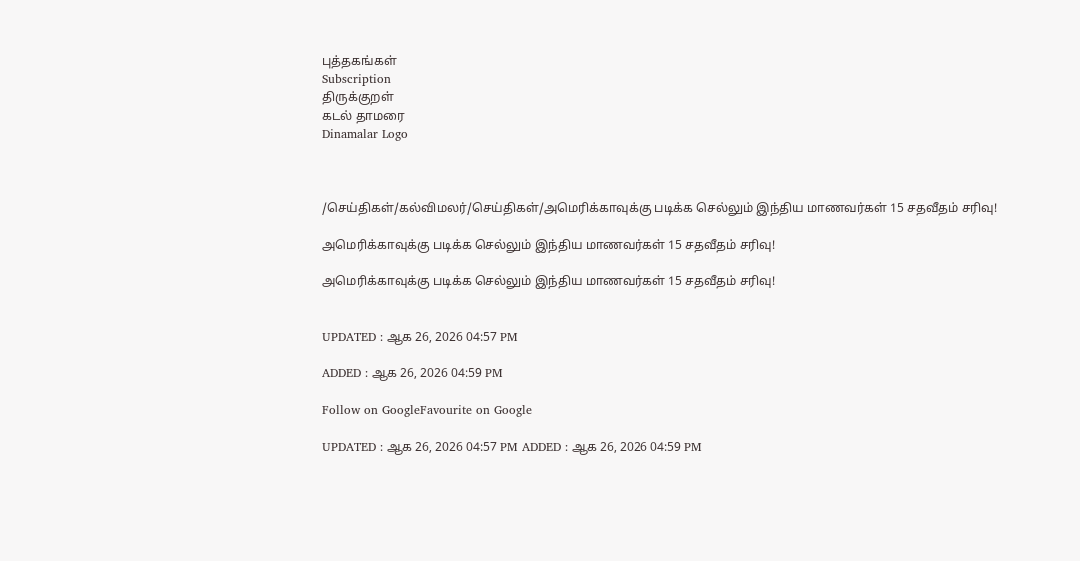புத்தகங்கள்
Subscription
திருக்குறள்
கடல் தாமரை
Dinamalar Logo



/செய்திகள்/கல்விமலர்/செய்திகள்/அமெரிக்காவுக்கு படிக்க செல்லும் இந்திய மாணவர்கள் 15 சதவீதம் சரிவு!

அமெரிக்காவுக்கு படிக்க செல்லும் இந்திய மாணவர்கள் 15 சதவீதம் சரிவு!

அமெரிக்காவுக்கு படிக்க செல்லும் இந்திய மாணவர்கள் 15 சதவீதம் சரிவு!


UPDATED : ஆக 26, 2026 04:57 PM

ADDED : ஆக 26, 2026 04:59 PM

Follow on GoogleFavourite on Google

UPDATED : ஆக 26, 2026 04:57 PM ADDED : ஆக 26, 2026 04:59 PM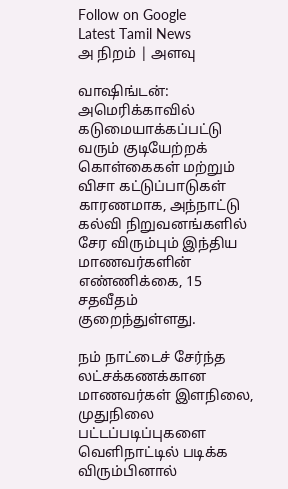Follow on Google
Latest Tamil News
அ நிறம் | அளவு

வாஷிங்டன்:
அமெரிக்காவில் கடுமையாக்கப்பட்டு வரும் குடியேற்றக் கொள்கைகள் மற்றும் விசா கட்டுப்பாடுகள் காரணமாக, அந்நாட்டு கல்வி நிறுவனங்களில் சேர விரும்பும் இந்திய மாணவர்களின் எண்ணிக்கை, 15 சதவீதம் குறைந்துள்ளது.

நம் நாட்டைச் சேர்ந்த லட்சக்கணக்கான மாணவர்கள் இளநிலை, முதுநிலை பட்டப்படிப்புகளை வெளிநாட்டில் படிக்க விரும்பினால்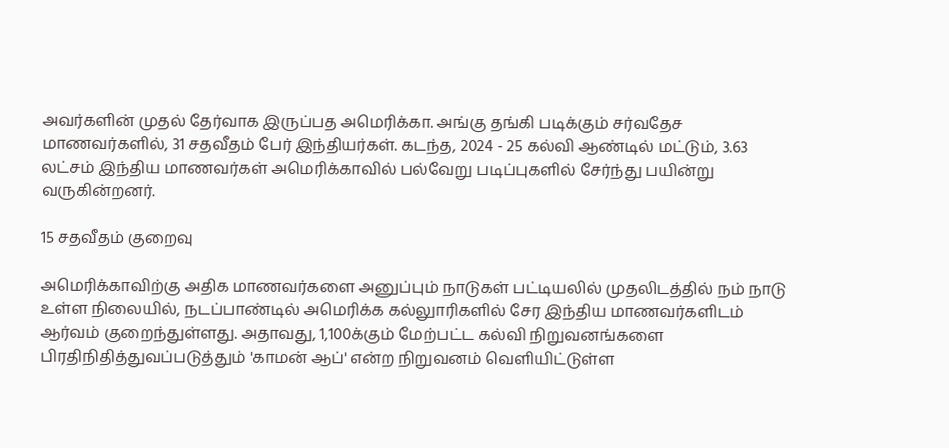அவர்களின் முதல் தேர்வாக இருப்பத அமெரிக்கா. அங்கு தங்கி படிக்கும் சர்வதேச மாணவர்களில், 31 சதவீதம் பேர் இந்தியர்கள். கடந்த, 2024 - 25 கல்வி ஆண்டில் மட்டும், 3.63 லட்சம் இந்திய மாணவர்கள் அமெரிக்காவில் பல்வேறு படிப்புகளில் சேர்ந்து பயின்று வருகின்றனர்.

15 சதவீதம் குறைவு

அமெரிக்காவிற்கு அதிக மாணவர்களை அனுப்பும் நாடுகள் பட்டியலில் முதலிடத்தில் நம் நாடு உள்ள நிலையில், நடப்பாண்டில் அமெரிக்க கல்லுாரிகளில் சேர இந்திய மாணவர்களிடம் ஆர்வம் குறைந்துள்ளது. அதாவது, 1,100க்கும் மேற்பட்ட கல்வி நிறுவனங்களை பிரதிநிதித்துவப்படுத்தும் 'காமன் ஆப்' என்ற நிறுவனம் வெளியிட்டுள்ள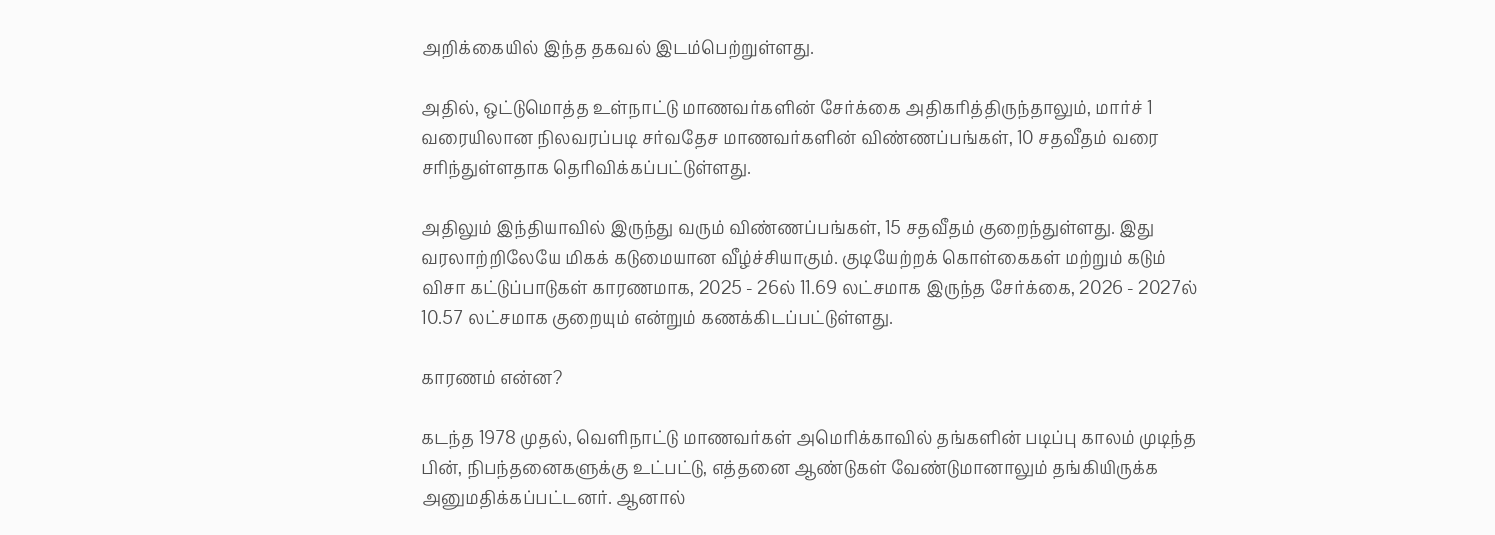அறிக்கையில் இந்த தகவல் இடம்பெற்றுள்ளது.

அதில், ஒட்டுமொத்த உள்நாட்டு மாணவர்களின் சேர்க்கை அதிகரித்திருந்தாலும், மார்ச் 1 வரையிலான நிலவரப்படி சர்வதேச மாணவர்களின் விண்ணப்பங்கள், 10 சதவீதம் வரை சரிந்துள்ளதாக தெரிவிக்கப்பட்டுள்ளது.

அதிலும் இந்தியாவில் இருந்து வரும் விண்ணப்பங்கள், 15 சதவீதம் குறைந்துள்ளது. இது வரலாற்றிலேயே மிகக் கடுமையான வீழ்ச்சியாகும். குடியேற்றக் கொள்கைகள் மற்றும் கடும் விசா கட்டுப்பாடுகள் காரணமாக, 2025 - 26ல் 11.69 லட்சமாக இருந்த சேர்க்கை, 2026 - 2027ல் 10.57 லட்சமாக குறையும் என்றும் கணக்கிடப்பட்டுள்ளது.

காரணம் என்ன?

கடந்த 1978 முதல், வெளிநாட்டு மாணவர்கள் அமெரிக்காவில் தங்களின் படிப்பு காலம் முடிந்த பின், நிபந்தனைகளுக்கு உட்பட்டு, எத்தனை ஆண்டுகள் வேண்டுமானாலும் தங்கியிருக்க அனுமதிக்கப்பட்டனர். ஆனால்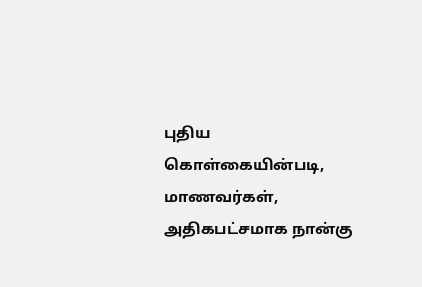புதிய கொள்கையின்படி, மாணவர்கள், அதிகபட்சமாக நான்கு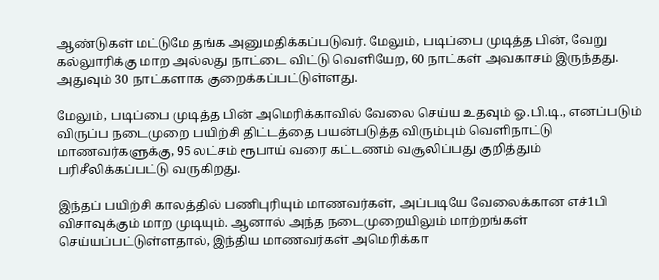ஆண்டுகள் மட்டுமே தங்க அனுமதிக்கப்படுவர். மேலும், படிப்பை முடித்த பின், வேறு கல்லுாரிக்கு மாற அல்லது நாட்டை விட்டு வெளியேற, 60 நாட்கள் அவகாசம் இருந்தது. அதுவும் 30 நாட்களாக குறைக்கப்பட்டுள்ளது.

மேலும், படிப்பை முடித்த பின் அமெரிக்காவில் வேலை செய்ய உதவும் ஓ.பி.டி., எனப்படும் விருப்ப நடைமுறை பயிற்சி திட்டத்தை பயன்படுத்த விரும்பும் வெளிநாட்டு மாணவர்களுக்கு, 95 லட்சம் ரூபாய் வரை கட்டணம் வசூலிப்பது குறித்தும் பரிசீலிக்கப்பட்டு வருகிறது.

இந்தப் பயிற்சி காலத்தில் பணிபுரியும் மாணவர்கள், அப்படியே வேலைக்கான எச்1பி விசாவுக்கும் மாற முடியும். ஆனால் அந்த நடைமுறையிலும் மாற்றங்கள் செய்யப்பட்டுள்ளதால், இந்திய மாணவர்கள் அமெரிக்கா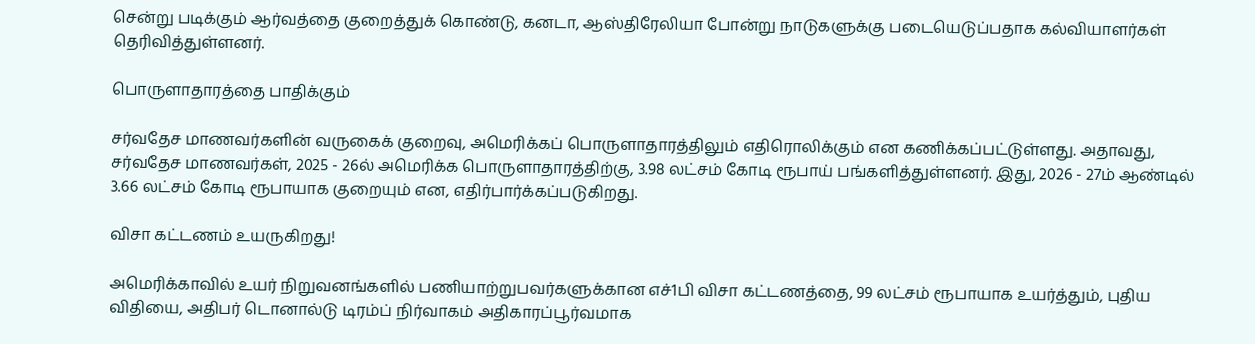சென்று படிக்கும் ஆர்வத்தை குறைத்துக் கொண்டு, கனடா, ஆஸ்திரேலியா போன்று நாடுகளுக்கு படையெடுப்பதாக கல்வியாளர்கள் தெரிவித்துள்ளனர்.

பொருளாதாரத்தை பாதிக்கும்

சர்வதேச மாணவர்களின் வருகைக் குறைவு, அமெரிக்கப் பொருளாதாரத்திலும் எதிரொலிக்கும் என கணிக்கப்பட்டுள்ளது. அதாவது, சர்வதேச மாணவர்கள், 2025 - 26ல் அமெரிக்க பொருளாதாரத்திற்கு, 3.98 லட்சம் கோடி ரூபாய் பங்களித்துள்ளனர். இது, 2026 - 27ம் ஆண்டில் 3.66 லட்சம் கோடி ரூபாயாக குறையும் என, எதிர்பார்க்கப்படுகிறது.

விசா கட்டணம் உயருகிறது!

அமெரிக்காவில் உயர் நிறுவனங்களில் பணியாற்றுபவர்களுக்கான எச்1பி விசா கட்டணத்தை, 99 லட்சம் ரூபாயாக உயர்த்தும், புதிய விதியை, அதிபர் டொனால்டு டிரம்ப் நிர்வாகம் அதிகாரப்பூர்வமாக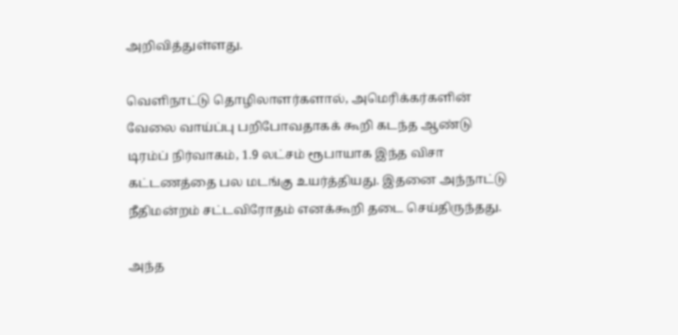அறிவித்துள்ளது.

வெளிநாட்டு தொழிலாளர்களால், அமெரிக்கர்களின் வேலை வாய்ப்பு பறிபோவதாகக் கூறி கடந்த ஆண்டு டிரம்ப் நிர்வாகம், 1.9 லட்சம் ரூபாயாக இந்த விசா கட்டணத்தை பல மடங்கு உயர்த்தியது. இதனை அந்நாட்டு நீதிமன்றம் சட்டவிரோதம் எனக்கூறி தடை செய்திருந்தது.

அந்த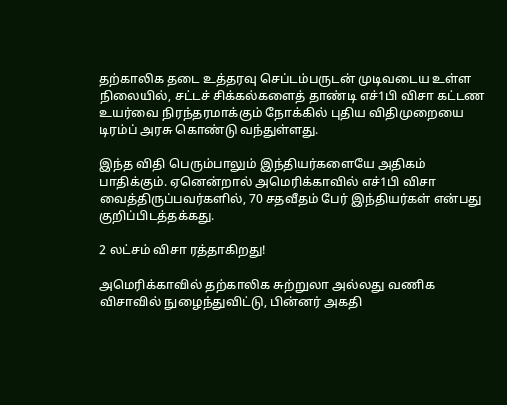தற்காலிக தடை உத்தரவு செப்டம்பருடன் முடிவடைய உள்ள நிலையில், சட்டச் சிக்கல்களைத் தாண்டி எச்1பி விசா கட்டண உயர்வை நிரந்தரமாக்கும் நோக்கில் புதிய விதிமுறையை டிரம்ப் அரசு கொண்டு வந்துள்ளது.

இந்த விதி பெரும்பாலும் இந்தியர்களையே அதிகம் பாதிக்கும். ஏனென்றால் அமெரிக்காவில் எச்1பி விசா வைத்திருப்பவர்களில், 70 சதவீதம் பேர் இந்தியர்கள் என்பது குறிப்பிடத்தக்கது.

2 லட்சம் விசா ரத்தாகிறது!

அமெரிக்காவில் தற்காலிக சுற்றுலா அல்லது வணிக விசாவில் நுழைந்துவிட்டு, பின்னர் அகதி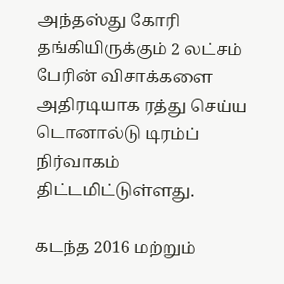அந்தஸ்து கோரி தங்கியிருக்கும் 2 லட்சம் பேரின் விசாக்களை அதிரடியாக ரத்து செய்ய டொனால்டு டிரம்ப் நிர்வாகம் திட்டமிட்டுள்ளது.

கடந்த 2016 மற்றும்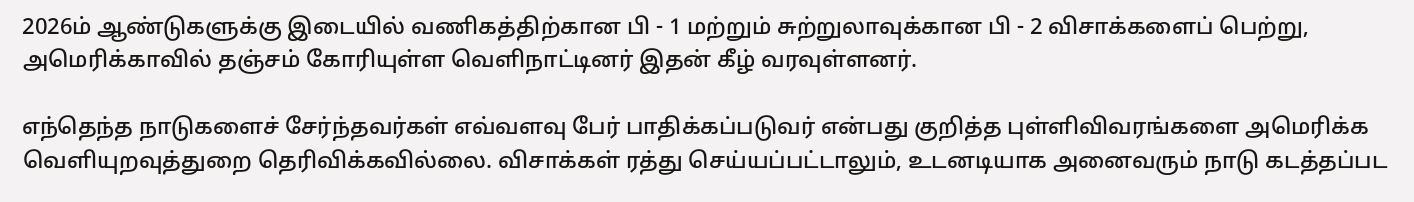2026ம் ஆண்டுகளுக்கு இடையில் வணிகத்திற்கான பி - 1 மற்றும் சுற்றுலாவுக்கான பி - 2 விசாக்களைப் பெற்று, அமெரிக்காவில் தஞ்சம் கோரியுள்ள வெளிநாட்டினர் இதன் கீழ் வரவுள்ளனர்.

எந்தெந்த நாடுகளைச் சேர்ந்தவர்கள் எவ்வளவு பேர் பாதிக்கப்படுவர் என்பது குறித்த புள்ளிவிவரங்களை அமெரிக்க வெளியுறவுத்துறை தெரிவிக்கவில்லை. விசாக்கள் ரத்து செய்யப்பட்டாலும், உடனடியாக அனைவரும் நாடு கடத்தப்பட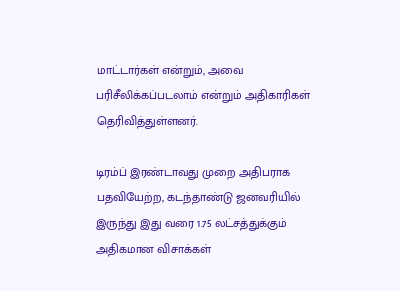மாட்டார்கள் என்றும், அவை பரிசீலிக்கப்படலாம் என்றும் அதிகாரிகள் தெரிவித்துள்ளனர்.

டிரம்ப் இரண்டாவது முறை அதிபராக பதவியேற்ற, கடந்தாண்டு ஜனவரியில் இருந்து இது வரை 1.75 லட்சத்துக்கும் அதிகமான விசாக்கள்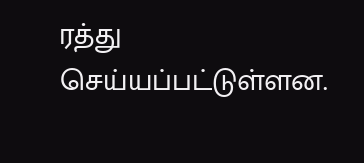ரத்து செய்யப்பட்டுள்ளன.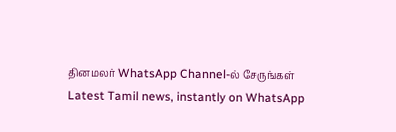தினமலர் WhatsApp Channel-ல் சேருங்கள்
Latest Tamil news, instantly on WhatsApp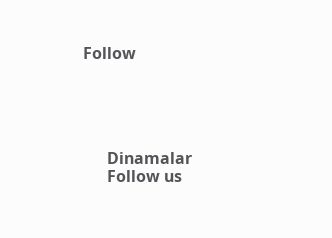Follow





      Dinamalar
      Follow us